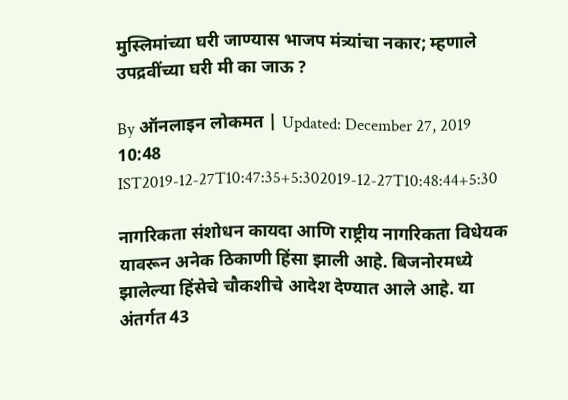मुस्लिमांच्या घरी जाण्यास भाजप मंत्र्यांचा नकार; म्हणाले उपद्रवींच्या घरी मी का जाऊ ?

By ऑनलाइन लोकमत | Updated: December 27, 2019 10:48 IST2019-12-27T10:47:35+5:302019-12-27T10:48:44+5:30

नागरिकता संशोधन कायदा आणि राष्ट्रीय नागरिकता विधेयक यावरून अनेक ठिकाणी हिंसा झाली आहे. बिजनोरमध्ये झालेल्या हिंसेचे चौकशीचे आदेश देण्यात आले आहे. या अंतर्गत 43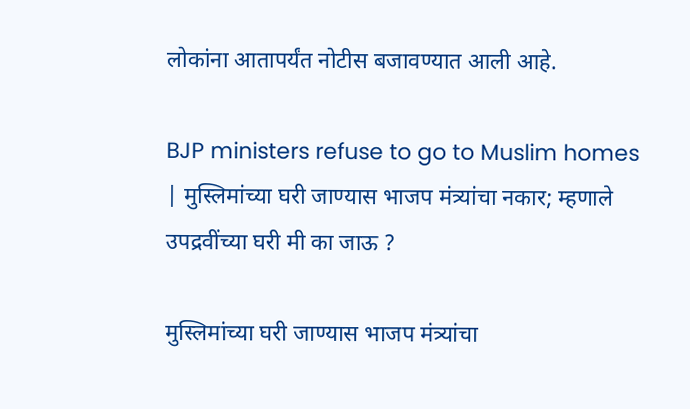लोकांना आतापर्यंत नोटीस बजावण्यात आली आहे.

BJP ministers refuse to go to Muslim homes | मुस्लिमांच्या घरी जाण्यास भाजप मंत्र्यांचा नकार; म्हणाले उपद्रवींच्या घरी मी का जाऊ ?

मुस्लिमांच्या घरी जाण्यास भाजप मंत्र्यांचा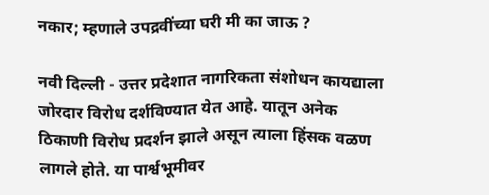नकार; म्हणाले उपद्रवींच्या घरी मी का जाऊ ?

नवी दिल्ली - उत्तर प्रदेशात नागरिकता संशोधन कायद्याला जोरदार विरोध दर्शविण्यात येत आहे. यातून अनेक ठिकाणी विरोध प्रदर्शन झाले असून त्याला हिंसक वळण लागले होते. या पार्श्वभूमीवर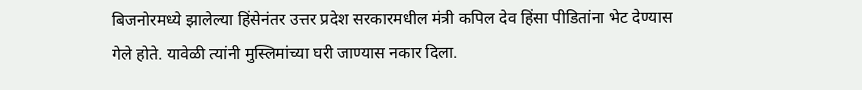बिजनोरमध्ये झालेल्या हिंसेनंतर उत्तर प्रदेश सरकारमधील मंत्री कपिल देव हिंसा पीडितांना भेट देण्यास गेले होते. यावेळी त्यांनी मुस्लिमांच्या घरी जाण्यास नकार दिला.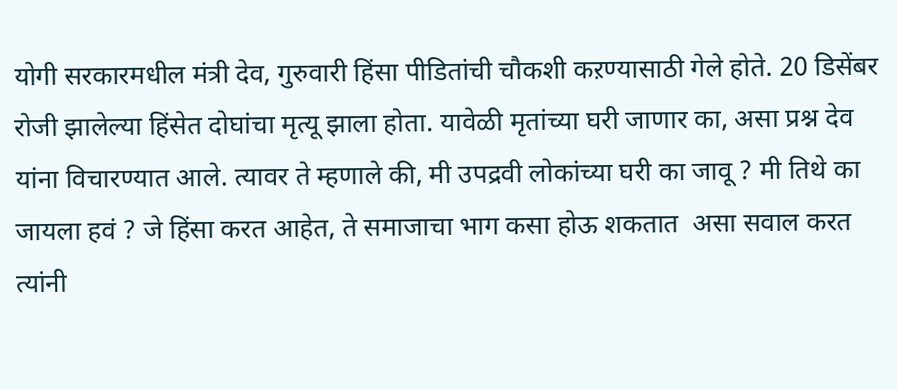योगी सरकारमधील मंत्री देव, गुरुवारी हिंसा पीडितांची चौकशी कऱण्यासाठी गेले होते. 20 डिसेंबर रोजी झालेल्या हिंसेत दोघांचा मृत्यू झाला होता. यावेळी मृतांच्या घरी जाणार का, असा प्रश्न देव यांना विचारण्यात आले. त्यावर ते म्हणाले की, मी उपद्रवी लोकांच्या घरी का जावू ? मी तिथे का जायला हवं ? जे हिंसा करत आहेत, ते समाजाचा भाग कसा होऊ शकतात  असा सवाल करत त्यांनी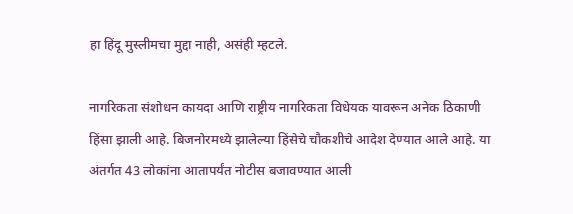हा हिंदू मुस्लीमचा मुद्दा नाही, असंही म्हटले.

नागरिकता संशोधन कायदा आणि राष्ट्रीय नागरिकता विधेयक यावरून अनेक ठिकाणी हिंसा झाली आहे. बिजनोरमध्ये झालेल्या हिंसेचे चौकशीचे आदेश देण्यात आले आहे. या अंतर्गत 43 लोकांना आतापर्यंत नोटीस बजावण्यात आली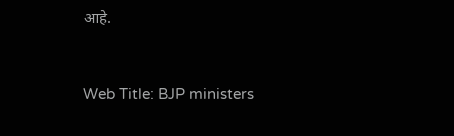आहे.


Web Title: BJP ministers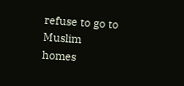refuse to go to Muslim homes